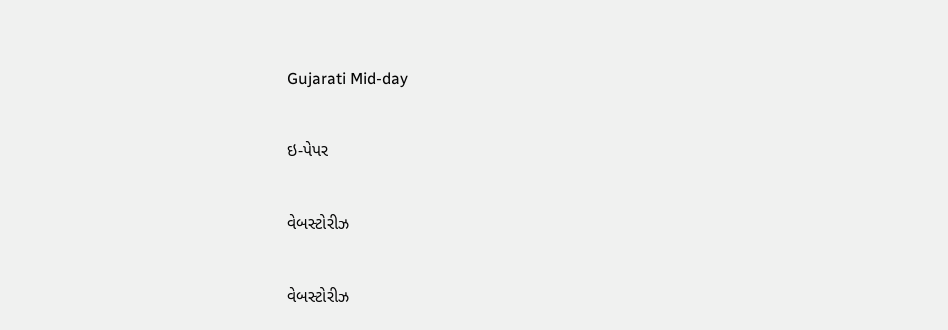Gujarati Mid-day

ઇ-પેપર

વેબસ્ટોરીઝ

વેબસ્ટોરીઝ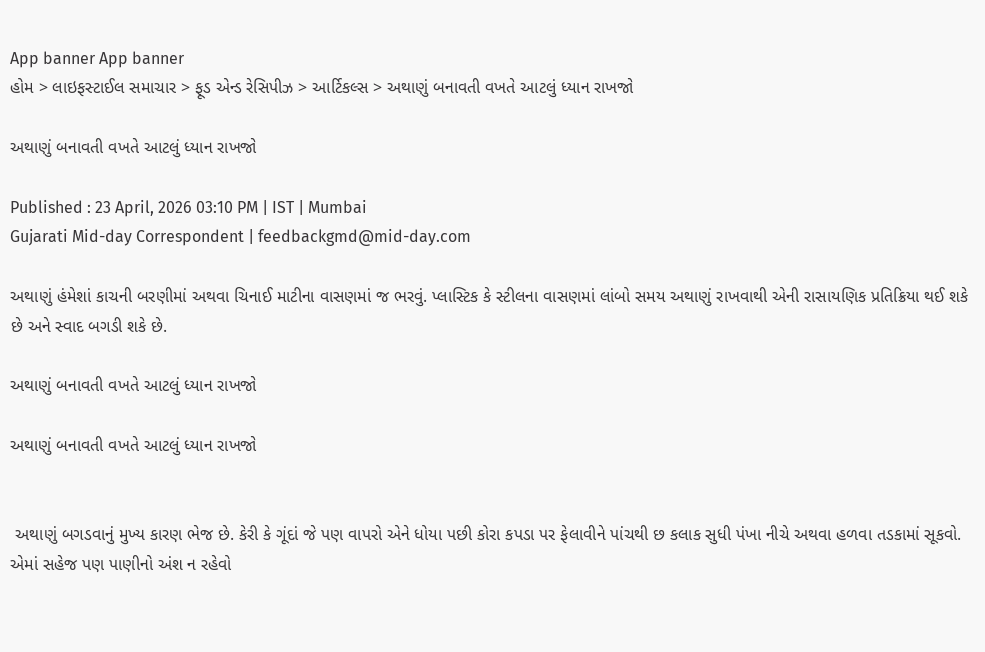App banner App banner
હોમ > લાઇફસ્ટાઈલ સમાચાર > ફૂડ એન્ડ રેસિપીઝ > આર્ટિકલ્સ > અથાણું બનાવતી વખતે આટલું ધ્યાન રાખજો

અથાણું બનાવતી વખતે આટલું ધ્યાન રાખજો

Published : 23 April, 2026 03:10 PM | IST | Mumbai
Gujarati Mid-day Correspondent | feedbackgmd@mid-day.com

અથાણું હંમેશાં કાચની બરણીમાં અથવા ચિનાઈ માટીના વાસણમાં જ ભરવું. પ્લાસ્ટિક કે સ્ટીલના વાસણમાં લાંબો સમય અથાણું રાખવાથી એની રાસાયણિક પ્રતિક્રિયા થઈ શકે છે અને સ્વાદ બગડી શકે છે.

અથાણું બનાવતી વખતે આટલું ધ્યાન રાખજો

અથાણું બનાવતી વખતે આટલું ધ્યાન રાખજો


 અથાણું બગડવાનું મુખ્ય કારણ ભેજ છે. કેરી કે ગૂંદાં જે પણ વાપરો એને ધોયા પછી કોરા કપડા પર ફેલાવીને પાંચથી છ કલાક સુધી પંખા નીચે અથવા હળવા તડકામાં સૂકવો. એમાં સહેજ પણ પાણીનો અંશ ન રહેવો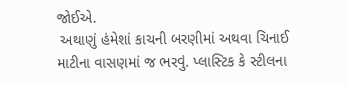જોઈએ.
 અથાણું હંમેશાં કાચની બરણીમાં અથવા ચિનાઈ માટીના વાસણમાં જ ભરવું. પ્લાસ્ટિક કે સ્ટીલના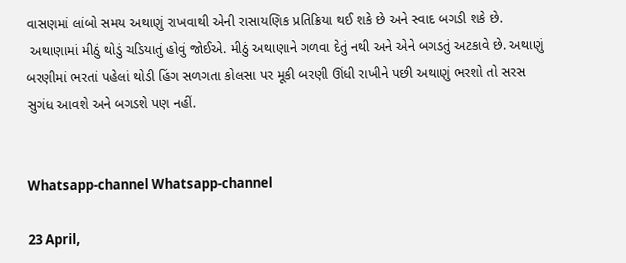વાસણમાં લાંબો સમય અથાણું રાખવાથી એની રાસાયણિક પ્રતિક્રિયા થઈ શકે છે અને સ્વાદ બગડી શકે છે.
 અથાણામાં મીઠું થોડું ચડિયાતું હોવું જોઈએ. મીઠું અથાણાને ગળવા દેતું નથી અને એને બગડતું અટકાવે છે. અથાણું બરણીમાં ભરતાં પહેલાં થોડી હિંગ સળગતા કોલસા પર મૂકી બરણી ઊંધી રાખીને પછી અથાણું ભરશો તો સરસ સુગંધ આવશે અને બગડશે પણ નહીં.


Whatsapp-channel Whatsapp-channel

23 April,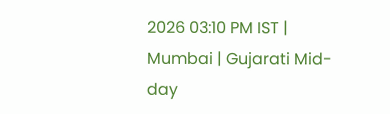2026 03:10 PM IST | Mumbai | Gujarati Mid-day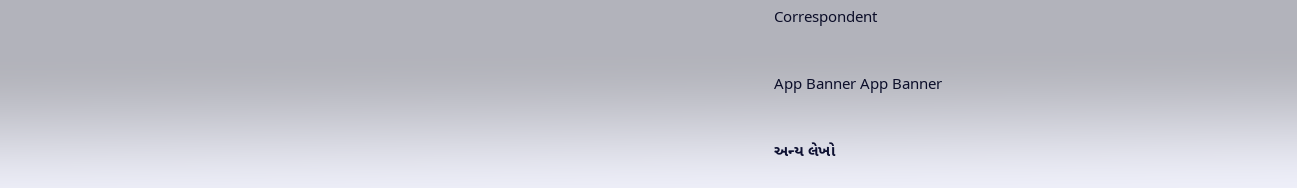Correspondent

App Banner App Banner

અન્ય લેખો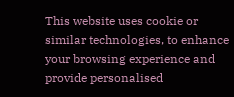This website uses cookie or similar technologies, to enhance your browsing experience and provide personalised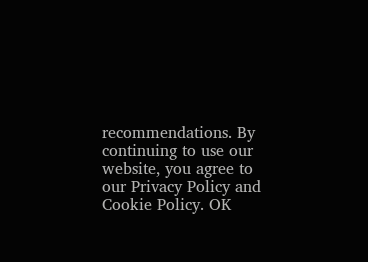recommendations. By continuing to use our website, you agree to our Privacy Policy and Cookie Policy. OK